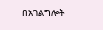በአገልግሎት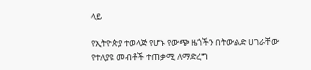ላይ

የኢትዮጵያ ተወላጅ የሆኑ የውጭ ዜጎችን በትውልድ ሀገራቸው የተለያዩ መብቶች ተጠቃሚ ለማድረግ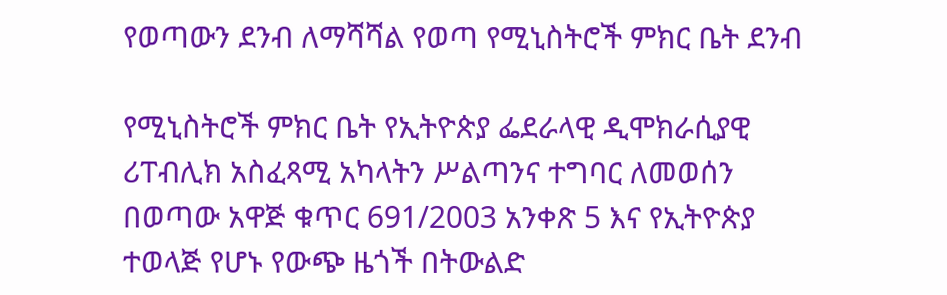የወጣውን ደንብ ለማሻሻል የወጣ የሚኒስትሮች ምክር ቤት ደንብ

የሚኒስትሮች ምክር ቤት የኢትዮጵያ ፌደራላዊ ዲሞክራሲያዊ ሪፐብሊክ አስፈጻሚ አካላትን ሥልጣንና ተግባር ለመወሰን በወጣው አዋጅ ቁጥር 691/2003 አንቀጽ 5 እና የኢትዮጵያ ተወላጅ የሆኑ የውጭ ዜጎች በትውልድ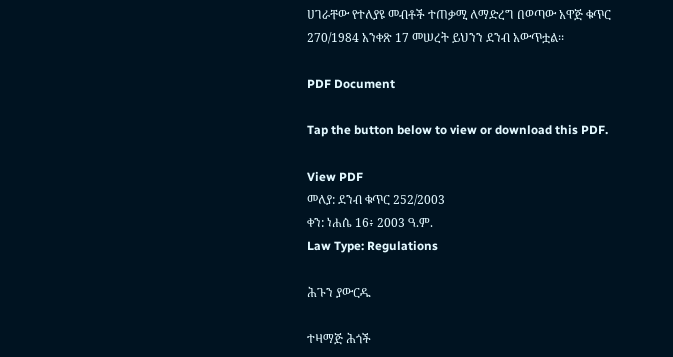ሀገራቸው የተለያዩ መብቶች ተጠቃሚ ለማድረግ በወጣው አዋጅ ቁጥር 270/1984 አንቀጽ 17 መሠረት ይህንን ደንብ አውጥቷል፡፡

PDF Document

Tap the button below to view or download this PDF.

View PDF
መለያ: ደንብ ቁጥር 252/2003
ቀን: ነሐሴ 16፥ 2003 ዓ.ም.
Law Type: Regulations

ሕጉን ያውርዱ

ተዛማጅ ሕጎች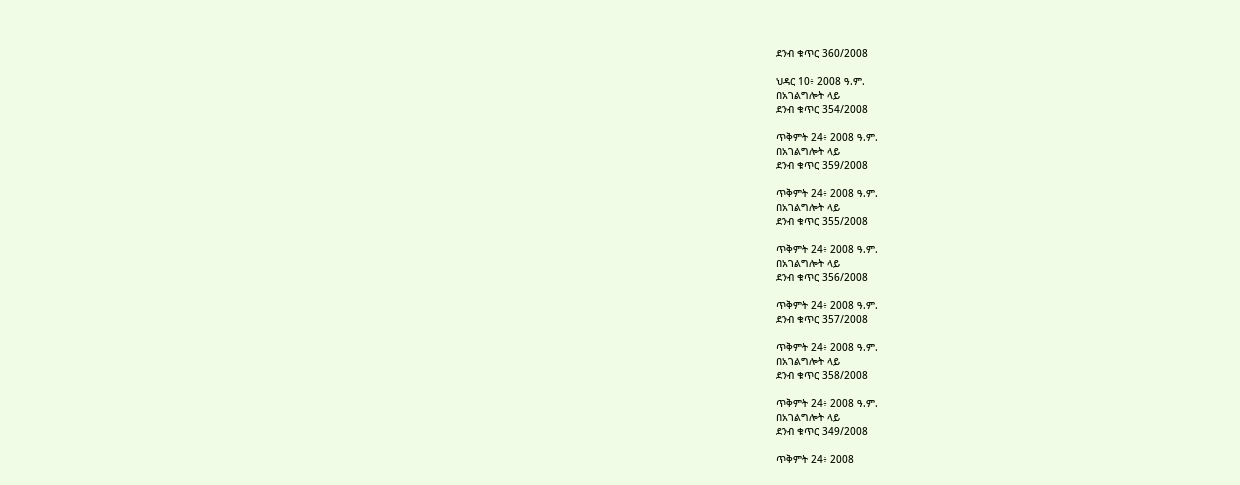ደንብ ቁጥር 360/2008

ህዳር 10፥ 2008 ዓ.ም.
በአገልግሎት ላይ
ደንብ ቁጥር 354/2008

ጥቅምት 24፥ 2008 ዓ.ም.
በአገልግሎት ላይ
ደንብ ቁጥር 359/2008

ጥቅምት 24፥ 2008 ዓ.ም.
በአገልግሎት ላይ
ደንብ ቁጥር 355/2008

ጥቅምት 24፥ 2008 ዓ.ም.
በአገልግሎት ላይ
ደንብ ቁጥር 356/2008

ጥቅምት 24፥ 2008 ዓ.ም.
ደንብ ቁጥር 357/2008

ጥቅምት 24፥ 2008 ዓ.ም.
በአገልግሎት ላይ
ደንብ ቁጥር 358/2008

ጥቅምት 24፥ 2008 ዓ.ም.
በአገልግሎት ላይ
ደንብ ቁጥር 349/2008

ጥቅምት 24፥ 2008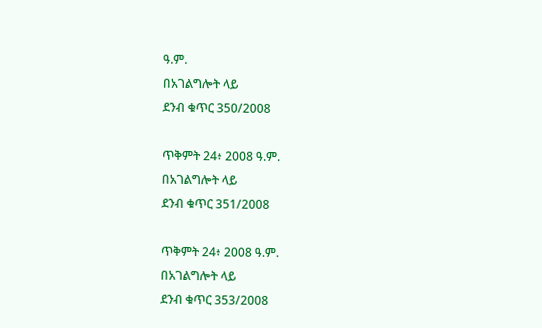ዓ.ም.
በአገልግሎት ላይ
ደንብ ቁጥር 350/2008

ጥቅምት 24፥ 2008 ዓ.ም.
በአገልግሎት ላይ
ደንብ ቁጥር 351/2008

ጥቅምት 24፥ 2008 ዓ.ም.
በአገልግሎት ላይ
ደንብ ቁጥር 353/2008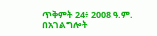ጥቅምት 24፥ 2008 ዓ.ም.
በአገልግሎት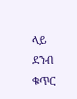ላይ
ደንብ ቁጥር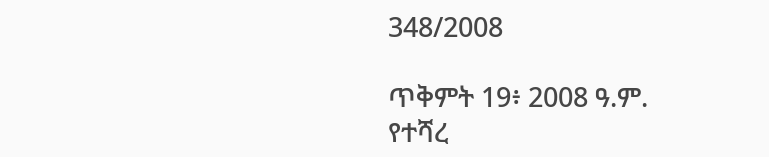348/2008

ጥቅምት 19፥ 2008 ዓ.ም.
የተሻረ